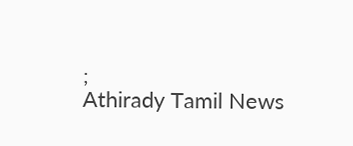;
Athirady Tamil News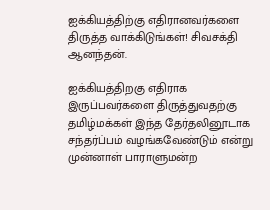ஐக்கியத்திற்கு எதிரானவர்களை திருத்த வாக்கிடுங்கள்! சிவசக்தி ஆனந்தன்.

ஐக்கியத்திறகு எதிராக இருப்பவர்களை திருத்துவதற்கு தமிழ்மக்கள் இந்த தேர்தலினூடாக சந்தர்ப்பம் வழங்கவேண்டும் என்று முன்னாள் பாராளுமன்ற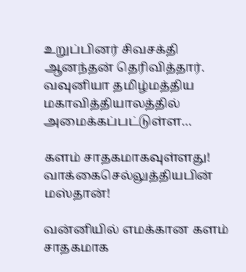உறுப்பினர் சிவசக்தி ஆனந்தன் தெரிவித்தார். வவுனியா தமிழ்மத்திய மகாவித்தியாலத்தில் அமைக்கப்பட்டுள்ள…

களம் சாதகமாகவுள்ளது! வாக்கைசெல்லுத்தியபின் மஸ்தான்!

வன்னியில் எமக்கான களம் சாதகமாக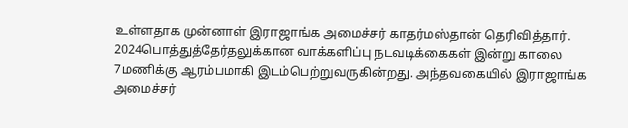உள்ளதாக முன்னாள் இராஜாங்க அமைச்சர் காதர்மஸ்தான் தெரிவித்தார். 2024பொத்துத்தேர்தலுக்கான வாக்களிப்பு நடவடிக்கைகள் இன்று காலை 7மணிக்கு ஆரம்பமாகி இடம்பெற்றுவருகின்றது. அந்தவகையில் இராஜாங்க அமைச்சர்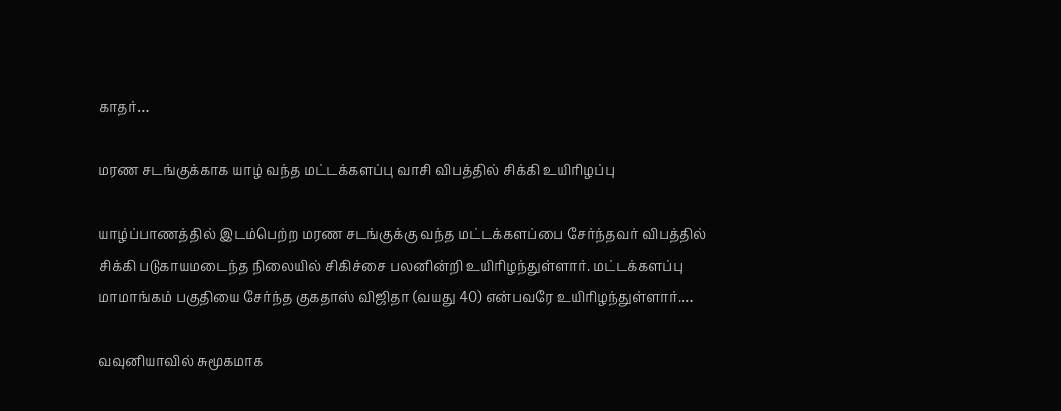காதர்…

மரண சடங்குக்காக யாழ் வந்த மட்டக்களப்பு வாசி விபத்தில் சிக்கி உயிரிழப்பு

யாழ்ப்பாணத்தில் இடம்பெற்ற மரண சடங்குக்கு வந்த மட்டக்களப்பை சேர்ந்தவர் விபத்தில் சிக்கி படுகாயமடைந்த நிலையில் சிகிச்சை பலனின்றி உயிரிழந்துள்ளார். மட்டக்களப்பு மாமாங்கம் பகுதியை சேர்ந்த குகதாஸ் விஜிதா (வயது 40) என்பவரே உயிரிழந்துள்ளார்.…

வவுனியாவில் சுமூகமாக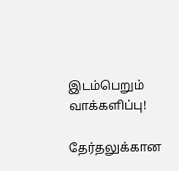இடம்பெறும் வாக்களிப்பு!

தேர்தலுக்கான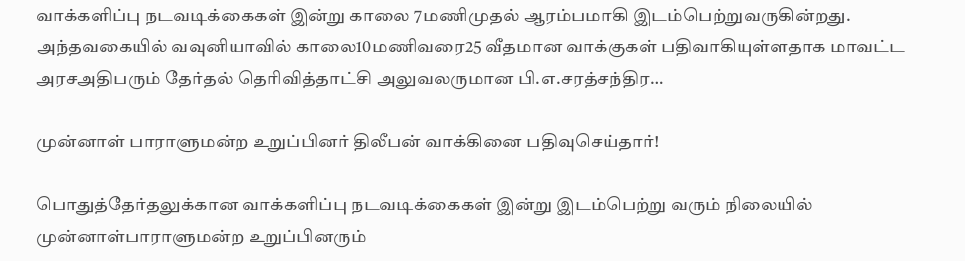வாக்களிப்பு நடவடிக்கைகள் இன்று காலை 7மணிமுதல் ஆரம்பமாகி இடம்பெற்றுவருகின்றது. அந்தவகையில் வவுனியாவில் காலை10மணிவரை25 வீதமான வாக்குகள் பதிவாகியுள்ளதாக மாவட்ட அரசஅதிபரும் தேர்தல் தெரிவித்தாட்சி அலுவலருமான பி.எ.சரத்சந்திர…

முன்னாள் பாராளுமன்ற உறுப்பினர் திலீபன் வாக்கினை பதிவுசெய்தார்!

பொதுத்தேர்தலுக்கான வாக்களிப்பு நடவடிக்கைகள் இன்று இடம்பெற்று வரும் நிலையில் முன்னாள்பாராளுமன்ற உறுப்பினரும்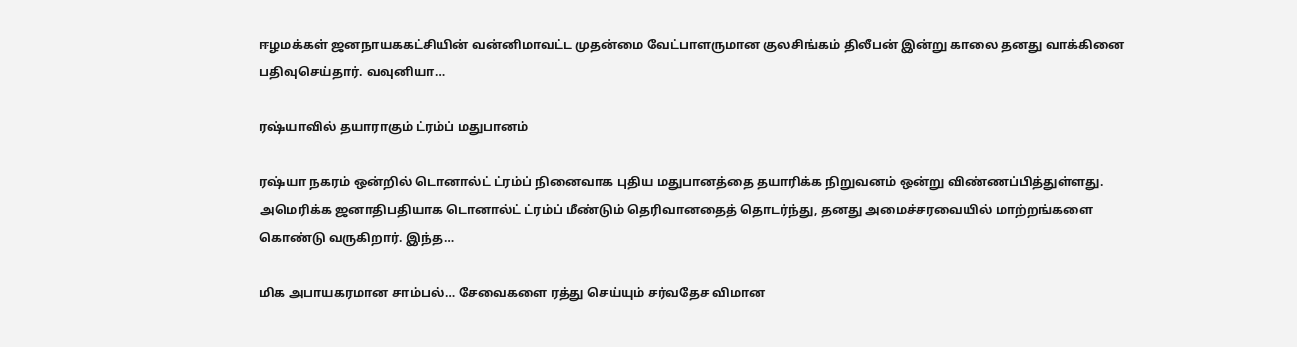ஈழமக்கள் ஜனநாயககட்சியின் வன்னிமாவட்ட முதன்மை வேட்பாளருமான குலசிங்கம் திலீபன் இன்று காலை தனது வாக்கினை பதிவுசெய்தார். வவுனியா…

ரஷ்யாவில் தயாராகும் ட்ரம்ப் மதுபானம்

ரஷ்யா நகரம் ஒன்றில் டொனால்ட் ட்ரம்ப் நினைவாக புதிய மதுபானத்தை தயாரிக்க நிறுவனம் ஒன்று விண்ணப்பித்துள்ளது. அமெரிக்க ஜனாதிபதியாக டொனால்ட் ட்ரம்ப் மீண்டும் தெரிவானதைத் தொடர்ந்து, தனது அமைச்சரவையில் மாற்றங்களை கொண்டு வருகிறார். இந்த…

மிக அபாயகரமான சாம்பல்… சேவைகளை ரத்து செய்யும் சர்வதேச விமான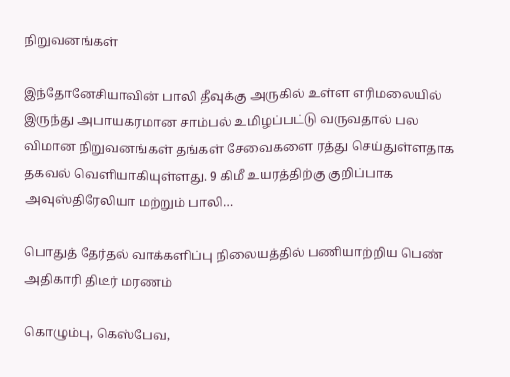நிறுவனங்கள்

இந்தோனேசியாவின் பாலி தீவுக்கு அருகில் உள்ள எரிமலையில் இருந்து அபாயகரமான சாம்பல் உமிழப்பட்டு வருவதால் பல விமான நிறுவனங்கள் தங்கள் சேவைகளை ரத்து செய்துள்ளதாக தகவல் வெளியாகியுள்ளது. 9 கிமீ உயரத்திற்கு குறிப்பாக அவுஸ்திரேலியா மற்றும் பாலி…

பொதுத் தேர்தல் வாக்களிப்பு நிலையத்தில் பணியாற்றிய பெண் அதிகாரி திடீர் மரணம்

கொழும்பு, கெஸ்பேவ,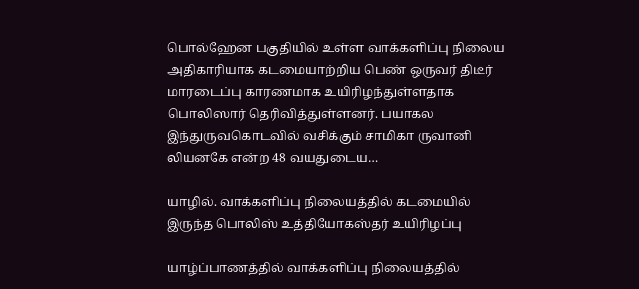பொல்ஹேன பகுதியில் உள்ள வாக்களிப்பு நிலைய அதிகாரியாக கடமையாற்றிய பெண் ஒருவர் திடீர் மாரடைப்பு காரணமாக உயிரிழந்துள்ளதாக பொலிஸார் தெரிவித்துள்ளனர். பயாகல இந்துருவகொடவில் வசிக்கும் சாமிகா ருவானி லியனகே என்ற 48 வயதுடைய…

யாழில். வாக்களிப்பு நிலையத்தில் கடமையில் இருந்த பொலிஸ் உத்தியோகஸ்தர் உயிரிழப்பு

யாழ்ப்பாணத்தில் வாக்களிப்பு நிலையத்தில்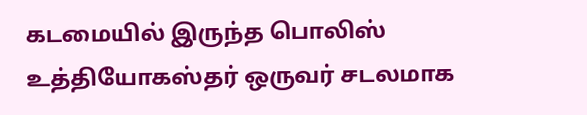கடமையில் இருந்த பொலிஸ் உத்தியோகஸ்தர் ஒருவர் சடலமாக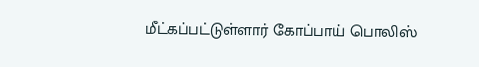மீட்கப்பட்டுள்ளார் கோப்பாய் பொலிஸ்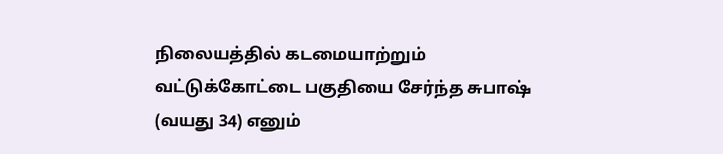நிலையத்தில் கடமையாற்றும் வட்டுக்கோட்டை பகுதியை சேர்ந்த சுபாஷ் (வயது 34) எனும்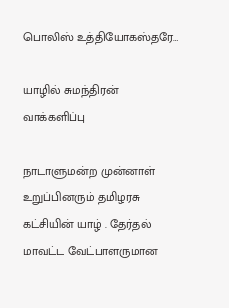பொலிஸ் உத்தியோகஸ்தரே…

யாழில் சுமந்திரன் வாக்களிப்பு

நாடாளுமன்ற முன்னாள் உறுப்பினரும் தமிழரசு கட்சியின் யாழ் . தேர்தல் மாவட்ட வேட்பாளருமான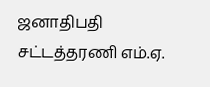ஜனாதிபதி சட்டத்தரணி எம்.ஏ.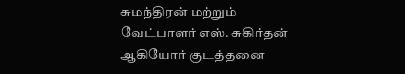சுமந்திரன் மற்றும் வேட்பாளர் எஸ். சுகிர்தன் ஆகியோர் குடத்தனை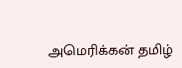அமெரிக்கன் தமிழ்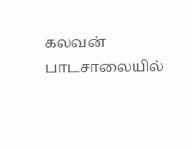கலவன் பாடசாலையில்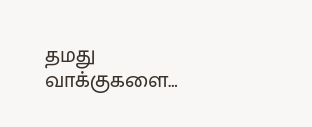தமது வாக்குகளை…